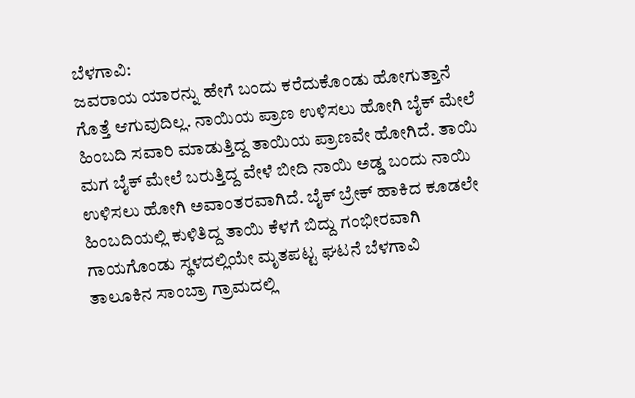ಬೆಳಗಾವಿ:
ಜವರಾಯ ಯಾರನ್ನು ಹೇಗೆ ಬಂದು ಕರೆದುಕೊಂಡು ಹೋಗುತ್ತಾನೆ ಗೊತ್ತೆ ಆಗುವುದಿಲ್ಲ. ನಾಯಿಯ ಪ್ರಾಣ ಉಳಿಸಲು ಹೋಗಿ ಬೈಕ್ ಮೇಲೆ ಹಿಂಬದಿ ಸವಾರಿ ಮಾಡುತ್ತಿದ್ದ ತಾಯಿಯ ಪ್ರಾಣವೇ ಹೋಗಿದೆ. ತಾಯಿ ಮಗ ಬೈಕ್ ಮೇಲೆ ಬರುತ್ತಿದ್ದ ವೇಳೆ ಬೀದಿ ನಾಯಿ ಅಡ್ಡ ಬಂದು ನಾಯಿ ಉಳಿಸಲು ಹೋಗಿ ಅವಾಂತರವಾಗಿದೆ. ಬೈಕ್ ಬ್ರೇಕ್ ಹಾಕಿದ ಕೂಡಲೇ ಹಿಂಬದಿಯಲ್ಲಿ ಕುಳಿತಿದ್ದ ತಾಯಿ ಕೆಳಗೆ ಬಿದ್ದು ಗಂಭೀರವಾಗಿ ಗಾಯಗೊಂಡು ಸ್ಥಳದಲ್ಲಿಯೇ ಮೃತಪಟ್ಟ ಘಟನೆ ಬೆಳಗಾವಿ ತಾಲೂಕಿನ ಸಾಂಬ್ರಾ ಗ್ರಾಮದಲ್ಲಿ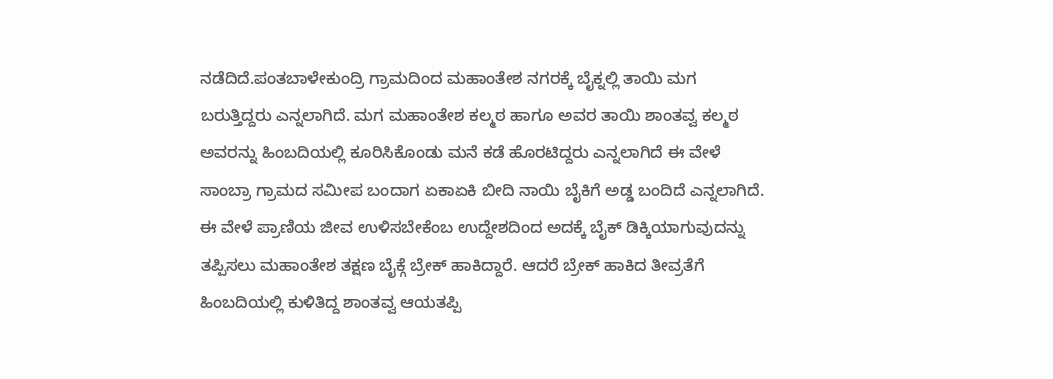ನಡೆದಿದೆ.ಪಂತಬಾಳೇಕುಂದ್ರಿ ಗ್ರಾಮದಿಂದ ಮಹಾಂತೇಶ ನಗರಕ್ಕೆ ಬೈಕ್ನಲ್ಲಿ ತಾಯಿ ಮಗ ಬರುತ್ತಿದ್ದರು ಎನ್ನಲಾಗಿದೆ. ಮಗ ಮಹಾಂತೇಶ ಕಲ್ಮಠ ಹಾಗೂ ಅವರ ತಾಯಿ ಶಾಂತವ್ವ ಕಲ್ಮಠ ಅವರನ್ನು ಹಿಂಬದಿಯಲ್ಲಿ ಕೂರಿಸಿಕೊಂಡು ಮನೆ ಕಡೆ ಹೊರಟಿದ್ದರು ಎನ್ನಲಾಗಿದೆ ಈ ವೇಳೆ ಸಾಂಬ್ರಾ ಗ್ರಾಮದ ಸಮೀಪ ಬಂದಾಗ ಏಕಾಏಕಿ ಬೀದಿ ನಾಯಿ ಬೈಕಿಗೆ ಅಡ್ಡ ಬಂದಿದೆ ಎನ್ನಲಾಗಿದೆ. ಈ ವೇಳೆ ಪ್ರಾಣಿಯ ಜೀವ ಉಳಿಸಬೇಕೆಂಬ ಉದ್ದೇಶದಿಂದ ಅದಕ್ಕೆ ಬೈಕ್ ಡಿಕ್ಕಿಯಾಗುವುದನ್ನು ತಪ್ಪಿಸಲು ಮಹಾಂತೇಶ ತಕ್ಷಣ ಬೈಕ್ಗೆ ಬ್ರೇಕ್ ಹಾಕಿದ್ದಾರೆ. ಆದರೆ ಬ್ರೇಕ್ ಹಾಕಿದ ತೀವ್ರತೆಗೆ ಹಿಂಬದಿಯಲ್ಲಿ ಕುಳಿತಿದ್ದ ಶಾಂತವ್ವ ಆಯತಪ್ಪಿ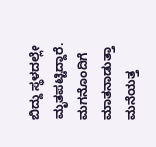ಬಿದ್ದು ಸ್ಥಳದಲ್ಲೇ ಮೃತಪಟ್ಟಿದ್ದಾರೆ. ಮಗನೊಂದಿಗೆ ಮಾತನಾಡುತ್ತಾ ಮನೆಯತ್ತ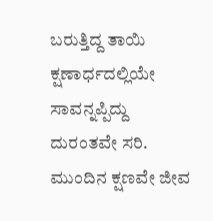ಬರುತ್ತಿದ್ದ ತಾಯಿ ಕ್ಷಣಾರ್ಧದಲ್ಲಿಯೇ ಸಾವನ್ನಪ್ಪಿದ್ದು ದುರಂತವೇ ಸರಿ. ಮುಂದಿನ ಕ್ಷಣವೇ ಜೀವ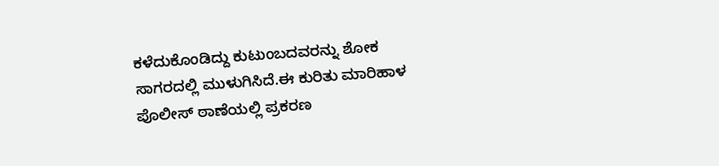ಕಳೆದುಕೊಂಡಿದ್ದು ಕುಟುಂಬದವರನ್ನು ಶೋಕ ಸಾಗರದಲ್ಲಿ ಮುಳುಗಿಸಿದೆ.ಈ ಕುರಿತು ಮಾರಿಹಾಳ ಪೊಲೀಸ್ ಠಾಣೆಯಲ್ಲಿ ಪ್ರಕರಣ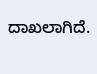ದಾಖಲಾಗಿದೆ.